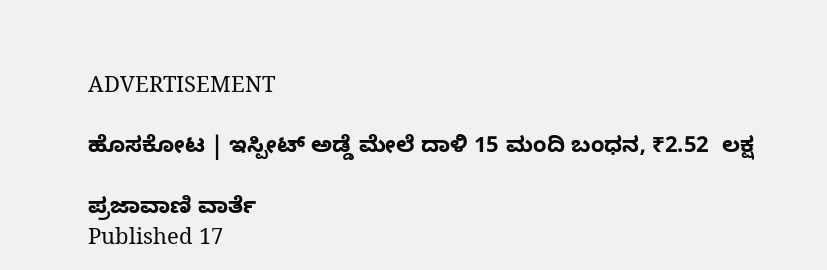ADVERTISEMENT

ಹೊಸಕೋಟ | ಇಸ್ಪೀಟ್ ಅಡ್ಡೆ ಮೇಲೆ ದಾಳಿ 15 ಮಂದಿ ಬಂಧನ, ₹2.52  ಲಕ್ಷ

ಪ್ರಜಾವಾಣಿ ವಾರ್ತೆ
Published 17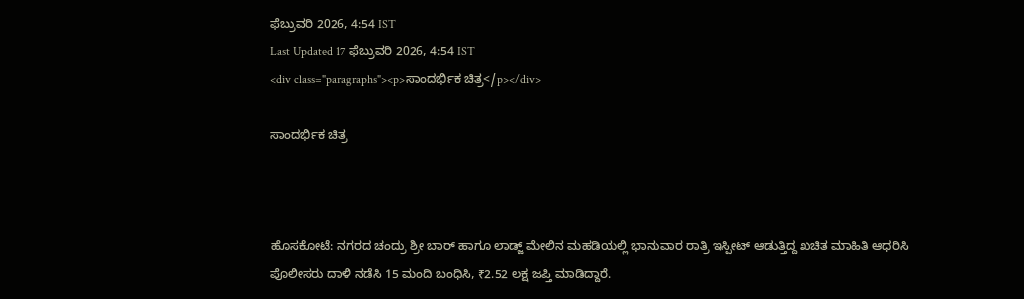ಫೆಬ್ರುವರಿ 2026, 4:54 IST
Last Updated 17 ಫೆಬ್ರುವರಿ 2026, 4:54 IST
<div class="paragraphs"><p>ಸಾಂದರ್ಭಿಕ ಚಿತ್ರ</p></div>

ಸಾಂದರ್ಭಿಕ ಚಿತ್ರ



ಹೊಸಕೋಟೆ: ನಗರದ ಚಂದ್ರು ಶ್ರೀ ಬಾರ್ ಹಾಗೂ ಲಾಡ್ಜ್ ಮೇಲಿನ ಮಹಡಿಯಲ್ಲಿ ಭಾನುವಾರ ರಾತ್ರಿ ಇಸ್ಪೀಟ್‌ ಆಡುತ್ತಿದ್ದ ಖಚಿತ ಮಾಹಿತಿ ಆಧರಿಸಿ ಪೊಲೀಸರು ದಾಳಿ ನಡೆಸಿ 15 ಮಂದಿ ಬಂಧಿಸಿ, ₹2.52 ಲಕ್ಷ ಜಪ್ತಿ ಮಾಡಿದ್ದಾರೆ.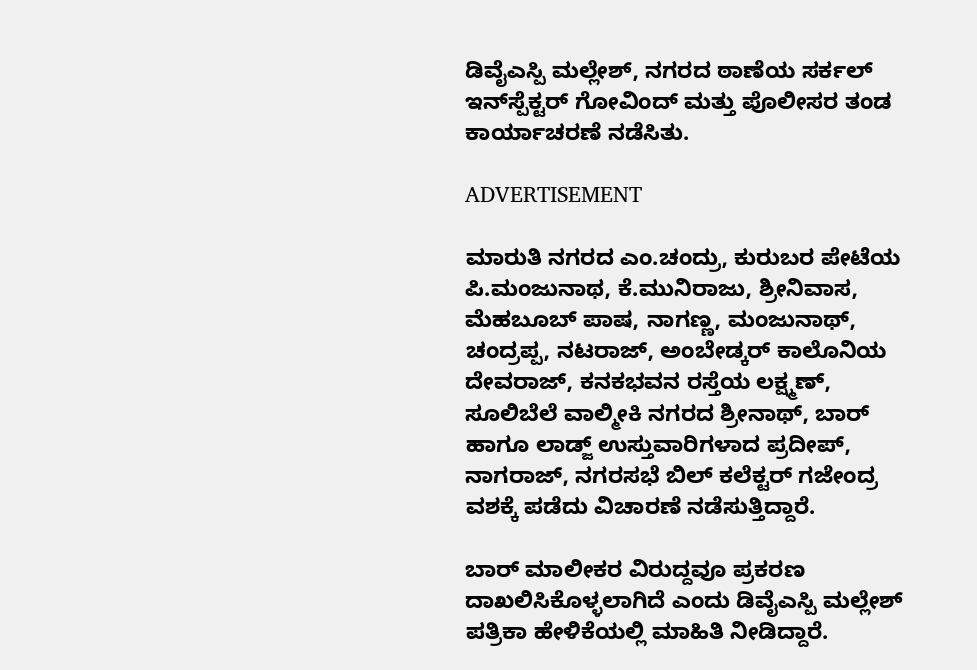ಡಿವೈಎಸ್ಪಿ ಮಲ್ಲೇಶ್, ನಗರದ ಠಾಣೆಯ ಸರ್ಕಲ್ ಇನ್‌ಸ್ಪೆಕ್ಟರ್‌ ಗೋವಿಂದ್ ಮತ್ತು ಪೊಲೀಸರ ತಂಡ ಕಾರ್ಯಾಚರಣೆ ನಡೆಸಿತು.

ADVERTISEMENT

ಮಾರುತಿ ನಗರದ ಎಂ.ಚಂದ್ರು, ಕುರುಬರ ಪೇಟೆಯ ಪಿ.ಮಂಜುನಾಥ, ಕೆ.ಮುನಿರಾಜು, ಶ್ರೀನಿವಾಸ, ಮೆಹಬೂಬ್ ಪಾಷ, ನಾಗಣ್ಣ, ಮಂಜುನಾಥ್, ಚಂದ್ರಪ್ಪ, ನಟರಾಜ್, ಅಂಬೇಡ್ಕರ್ ಕಾಲೊನಿಯ ದೇವರಾಜ್, ಕನಕಭವನ ರಸ್ತೆಯ ಲಕ್ಷ್ಮಣ್, ಸೂಲಿಬೆಲೆ ವಾಲ್ಮೀಕಿ ನಗರದ ಶ್ರೀನಾಥ್, ಬಾರ್ ಹಾಗೂ ಲಾಡ್ಜ್ ಉಸ್ತುವಾರಿಗಳಾದ ಪ್ರದೀಪ್, ನಾಗರಾಜ್, ನಗರಸಭೆ ಬಿಲ್ ಕಲೆಕ್ಟರ್ ಗಜೇಂದ್ರ ವಶಕ್ಕೆ ಪಡೆದು ವಿಚಾರಣೆ ನಡೆಸುತ್ತಿದ್ದಾರೆ.

ಬಾರ್ ಮಾಲೀಕರ ವಿರುದ್ದವೂ ಪ್ರಕರಣ ದಾಖಲಿಸಿಕೊಳ್ಳಲಾಗಿದೆ ಎಂದು ಡಿವೈಎಸ್ಪಿ ಮಲ್ಲೇಶ್ ಪತ್ರಿಕಾ ಹೇಳಿಕೆಯಲ್ಲಿ ಮಾಹಿತಿ ನೀಡಿದ್ದಾರೆ.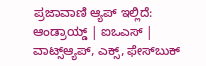ಪ್ರಜಾವಾಣಿ ಆ್ಯಪ್ ಇಲ್ಲಿದೆ: ಆಂಡ್ರಾಯ್ಡ್ | ಐಒಎಸ್ | ವಾಟ್ಸ್ಆ್ಯಪ್, ಎಕ್ಸ್, ಫೇಸ್‌ಬುಕ್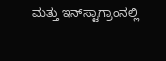ಮತ್ತು ಇನ್‌ಸ್ಟಾಗ್ರಾಂನಲ್ಲಿ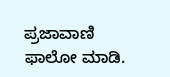ಪ್ರಜಾವಾಣಿ ಫಾಲೋ ಮಾಡಿ.